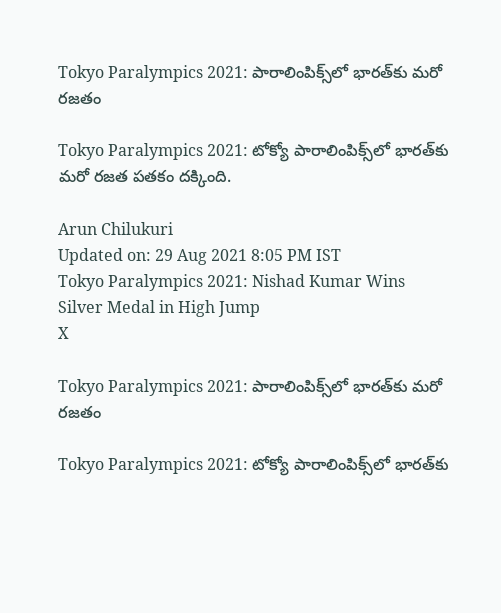Tokyo Paralympics 2021: పారాలింపిక్స్‌లో భారత్‌కు మరో రజతం

Tokyo Paralympics 2021: టోక్యో పారాలింపిక్స్‌లో భారత్‌కు మరో రజత పతకం దక్కింది.

Arun Chilukuri
Updated on: 29 Aug 2021 8:05 PM IST
Tokyo Paralympics 2021: Nishad Kumar Wins Silver Medal in High Jump
X

Tokyo Paralympics 2021: పారాలింపిక్స్‌లో భారత్‌కు మరో రజతం

Tokyo Paralympics 2021: టోక్యో పారాలింపిక్స్‌లో భారత్‌కు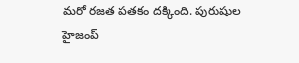మరో రజత పతకం దక్కింది. పురుషుల హైజంప్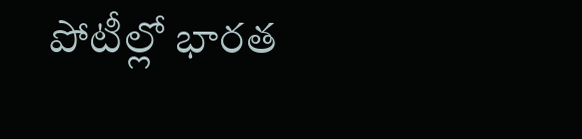పోటీల్లో భారత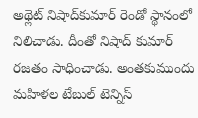అథ్లెట్ నిషాద్‌కుమార్‌ రెండో స్థానంలో నిలిచాడు. దీంతో నిషాద్ కుమార్ రజతం సాధించాడు. అంతకుముందు మహిళల టేబుల్ టెన్నిస్‌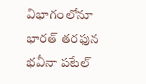విభాగంలోనూ భారత్ తరఫున భవీనా పటేల్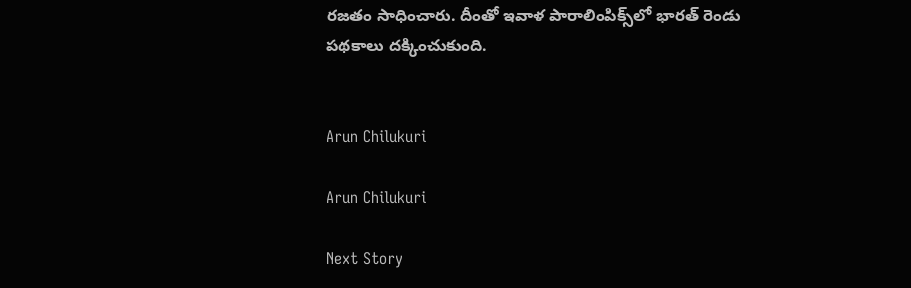రజతం సాధించారు. దీంతో ఇవాళ పారాలింపిక్స్‌లో భారత్‌ రెండు పథకాలు దక్కించుకుంది.


Arun Chilukuri

Arun Chilukuri

Next Story